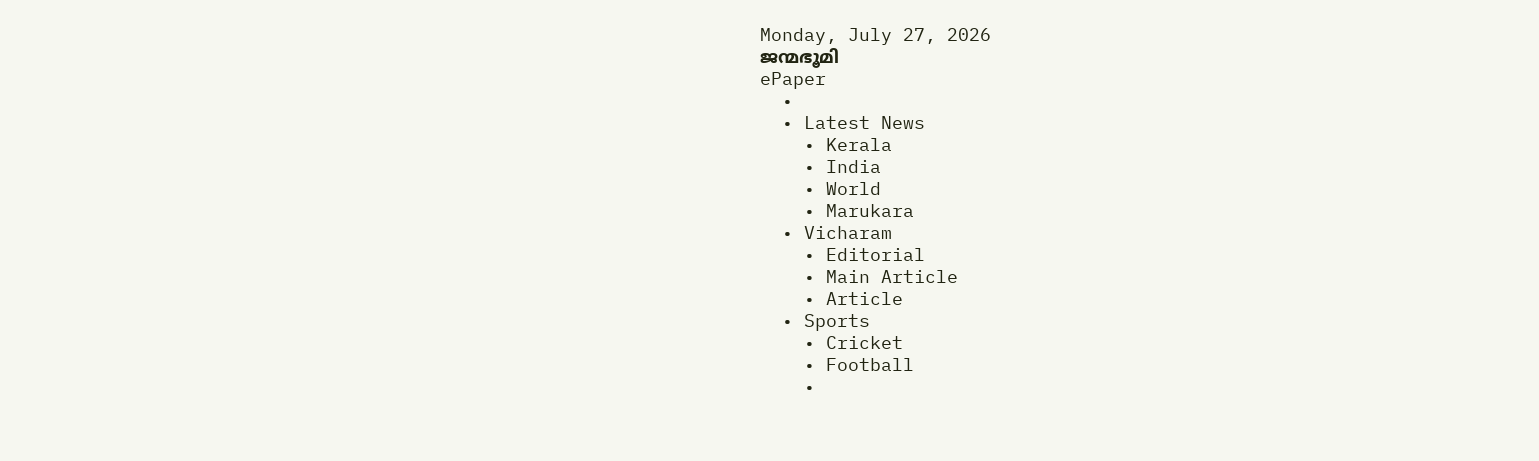Monday, July 27, 2026
ജന്മഭൂമി
ePaper
  •
  • Latest News
    • Kerala
    • India
    • World
    • Marukara
  • Vicharam
    • Editorial
    • Main Article
    • Article
  • Sports
    • Cricket
    • Football
    •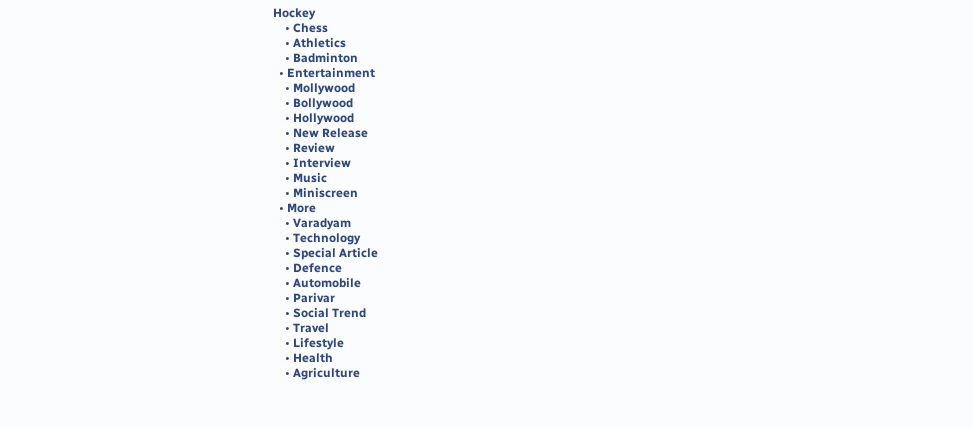Hockey
    • Chess
    • Athletics
    • Badminton
  • Entertainment
    • Mollywood
    • Bollywood
    • Hollywood
    • New Release
    • Review
    • Interview
    • Music
    • Miniscreen
  • More
    • Varadyam
    • Technology
    • Special Article
    • Defence
    • Automobile
    • Parivar
    • Social Trend
    • Travel
    • Lifestyle
    • Health
    • Agriculture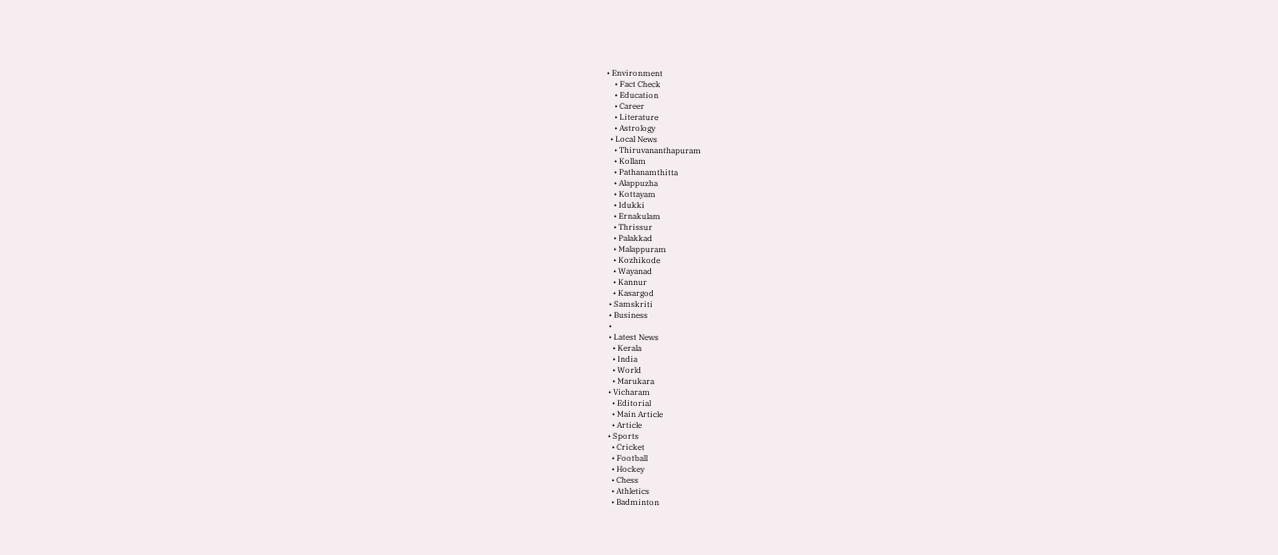• Environment
    • Fact Check
    • Education
    • Career
    • Literature
    • Astrology
  • Local News
    • Thiruvananthapuram
    • Kollam
    • Pathanamthitta
    • Alappuzha
    • Kottayam
    • Idukki
    • Ernakulam
    • Thrissur
    • Palakkad
    • Malappuram
    • Kozhikode
    • Wayanad
    • Kannur
    • Kasargod
  • Samskriti
  • Business
  •
  • Latest News
    • Kerala
    • India
    • World
    • Marukara
  • Vicharam
    • Editorial
    • Main Article
    • Article
  • Sports
    • Cricket
    • Football
    • Hockey
    • Chess
    • Athletics
    • Badminton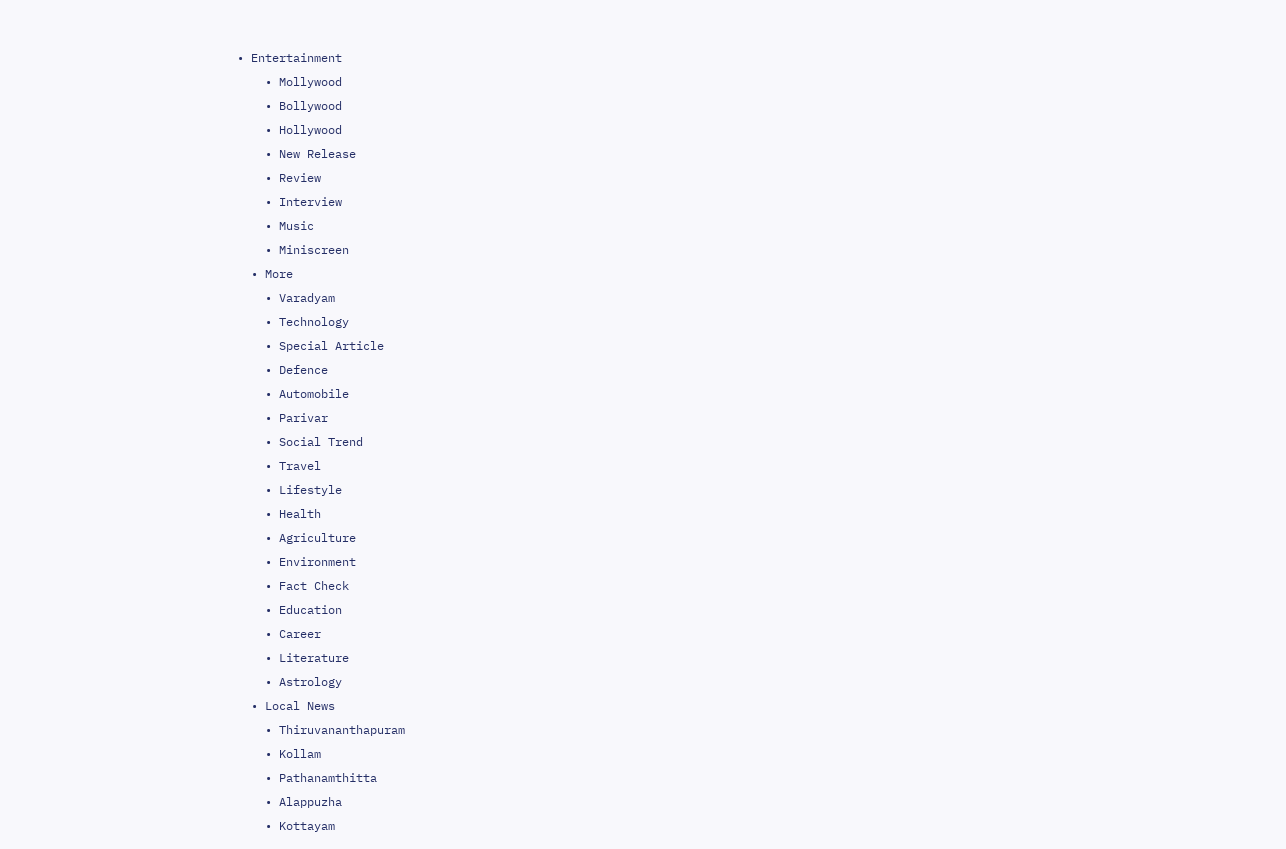• Entertainment
    • Mollywood
    • Bollywood
    • Hollywood
    • New Release
    • Review
    • Interview
    • Music
    • Miniscreen
  • More
    • Varadyam
    • Technology
    • Special Article
    • Defence
    • Automobile
    • Parivar
    • Social Trend
    • Travel
    • Lifestyle
    • Health
    • Agriculture
    • Environment
    • Fact Check
    • Education
    • Career
    • Literature
    • Astrology
  • Local News
    • Thiruvananthapuram
    • Kollam
    • Pathanamthitta
    • Alappuzha
    • Kottayam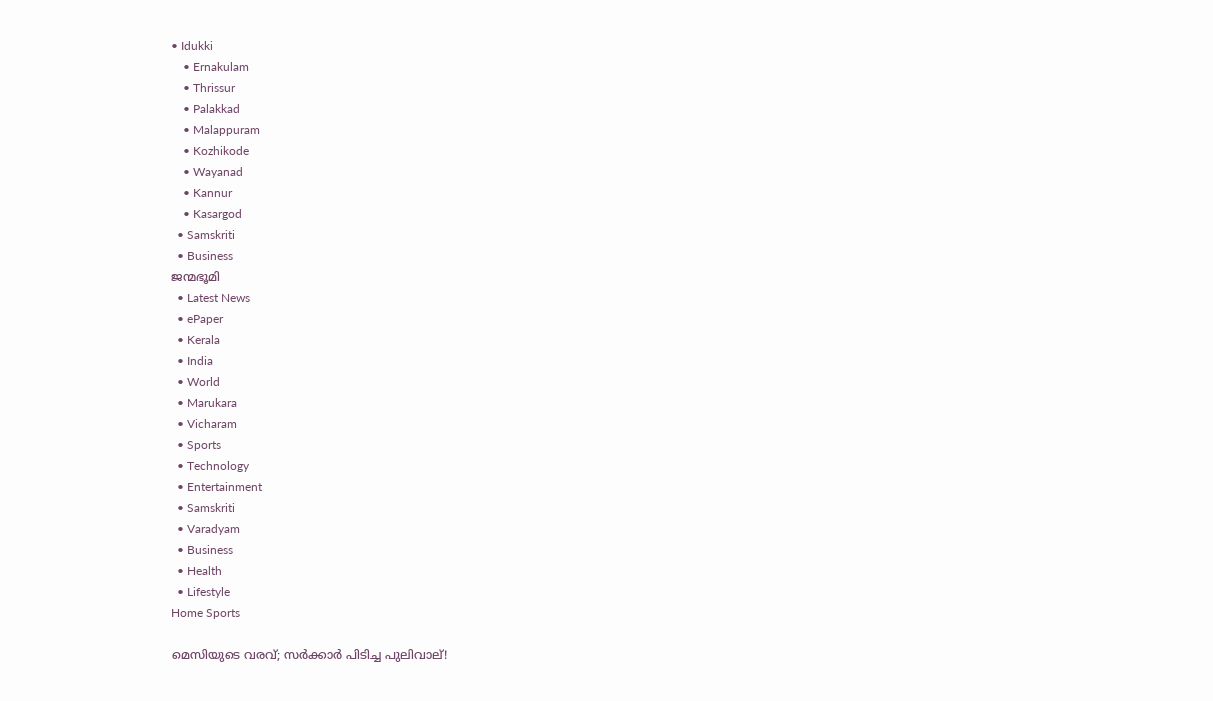• Idukki
    • Ernakulam
    • Thrissur
    • Palakkad
    • Malappuram
    • Kozhikode
    • Wayanad
    • Kannur
    • Kasargod
  • Samskriti
  • Business
ജന്മഭൂമി
  • Latest News
  • ePaper
  • Kerala
  • India
  • World
  • Marukara
  • Vicharam
  • Sports
  • Technology
  • Entertainment
  • Samskriti
  • Varadyam
  • Business
  • Health
  • Lifestyle
Home Sports

മെസിയുടെ വരവ്; സര്‍ക്കാര്‍ പിടിച്ച പുലിവാല്!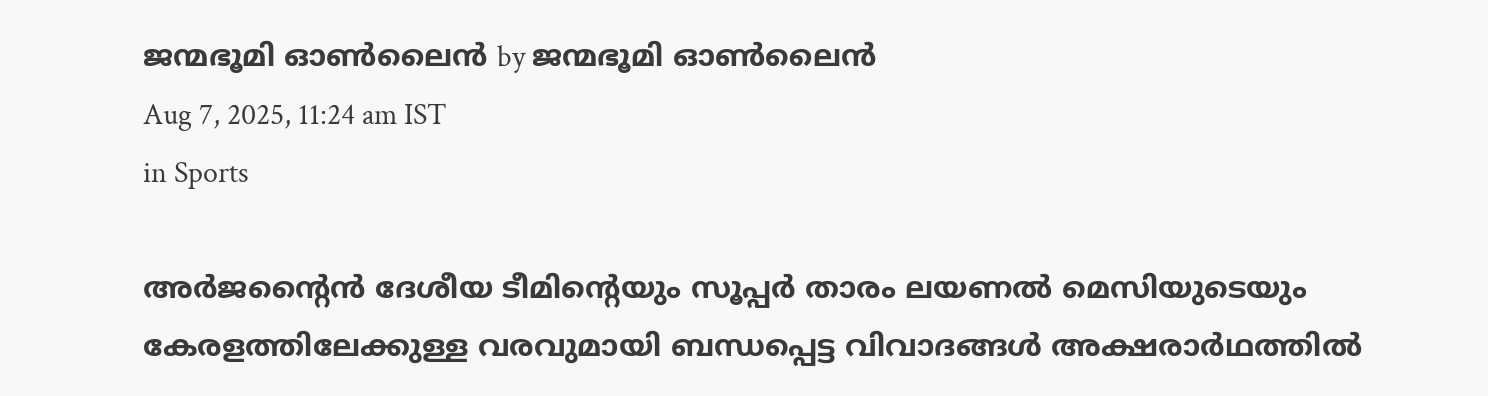ജന്മഭൂമി ഓണ്‍ലൈന്‍ by ജന്മഭൂമി ഓണ്‍ലൈന്‍
Aug 7, 2025, 11:24 am IST
in Sports

അര്‍ജന്റൈന്‍ ദേശീയ ടീമിന്റെയും സൂപ്പര്‍ താരം ലയണല്‍ മെസിയുടെയും കേരളത്തിലേക്കുള്ള വരവുമായി ബന്ധപ്പെട്ട വിവാദങ്ങള്‍ അക്ഷരാര്‍ഥത്തില്‍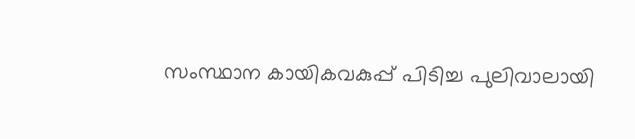സംസ്ഥാന കായികവകുപ്പ് പിടിച്ച പുലിവാലായി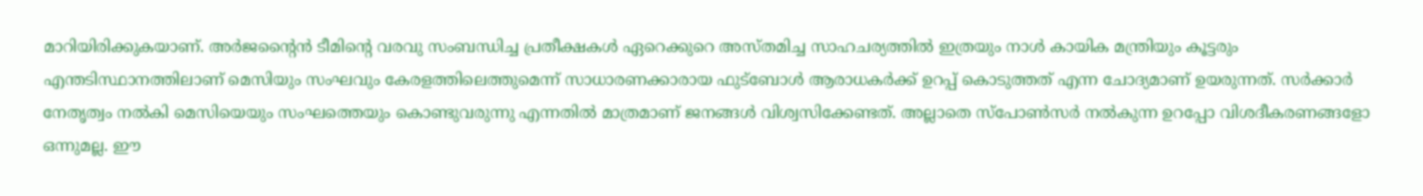മാറിയിരിക്കുകയാണ്. അര്‍ജന്റൈന്‍ ടീമിന്റെ വരവു സംബന്ധിച്ച പ്രതീക്ഷകള്‍ ഏറെക്കുറെ അസ്തമിച്ച സാഹചര്യത്തില്‍ ഇത്രയും നാള്‍ കായിക മന്ത്രിയും കൂട്ടരും എന്തടിസ്ഥാനത്തിലാണ് മെസിയും സംഘവും കേരളത്തിലെത്തുമെന്ന് സാധാരണക്കാരായ ഫുട്‌ബോള്‍ ആരാധകര്‍ക്ക് ഉറപ്പ് കൊടുത്തത് എന്ന ചോദ്യമാണ് ഉയരുന്നത്. സര്‍ക്കാര്‍ നേതൃത്വം നല്‍കി മെസിയെയും സംഘത്തെയും കൊണ്ടുവരുന്നു എന്നതില്‍ മാത്രമാണ് ജനങ്ങള്‍ വിശ്വസിക്കേണ്ടത്. അല്ലാതെ സ്‌പോണ്‍സര്‍ നല്‍കുന്ന ഉറപ്പോ വിശദീകരണങ്ങളോ ഒന്നുമല്ല. ഈ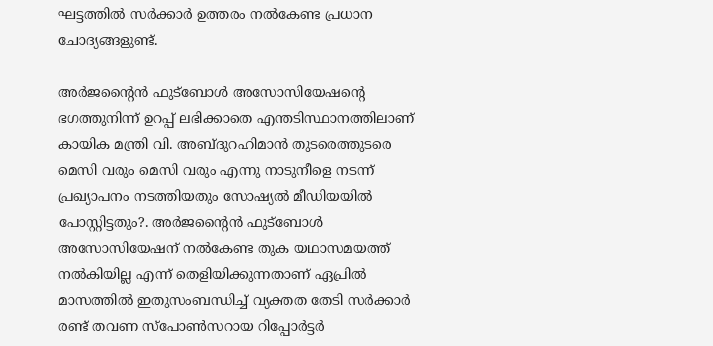ഘട്ടത്തില്‍ സര്‍ക്കാര്‍ ഉത്തരം നല്‍കേണ്ട പ്രധാന ചോദ്യങ്ങളുണ്ട്.

അര്‍ജന്റൈന്‍ ഫുട്‌ബോള്‍ അസോസിയേഷന്റെ ഭഗത്തുനിന്ന് ഉറപ്പ് ലഭിക്കാതെ എന്തടിസ്ഥാനത്തിലാണ് കായിക മന്ത്രി വി. അബ്ദുറഹിമാന്‍ തുടരെത്തുടരെ മെസി വരും മെസി വരും എന്നു നാടുനീളെ നടന്ന് പ്രഖ്യാപനം നടത്തിയതും സോഷ്യല്‍ മീഡിയയില്‍ പോസ്റ്റിട്ടതും?. അര്‍ജന്റൈന്‍ ഫുട്‌ബോള്‍ അസോസിയേഷന് നല്‍കേണ്ട തുക യഥാസമയത്ത് നല്‍കിയില്ല എന്ന് തെളിയിക്കുന്നതാണ് ഏപ്രില്‍ മാസത്തില്‍ ഇതുസംബന്ധിച്ച് വ്യക്തത തേടി സര്‍ക്കാര്‍ രണ്ട് തവണ സ്‌പോണ്‍സറായ റിപ്പോര്‍ട്ടര്‍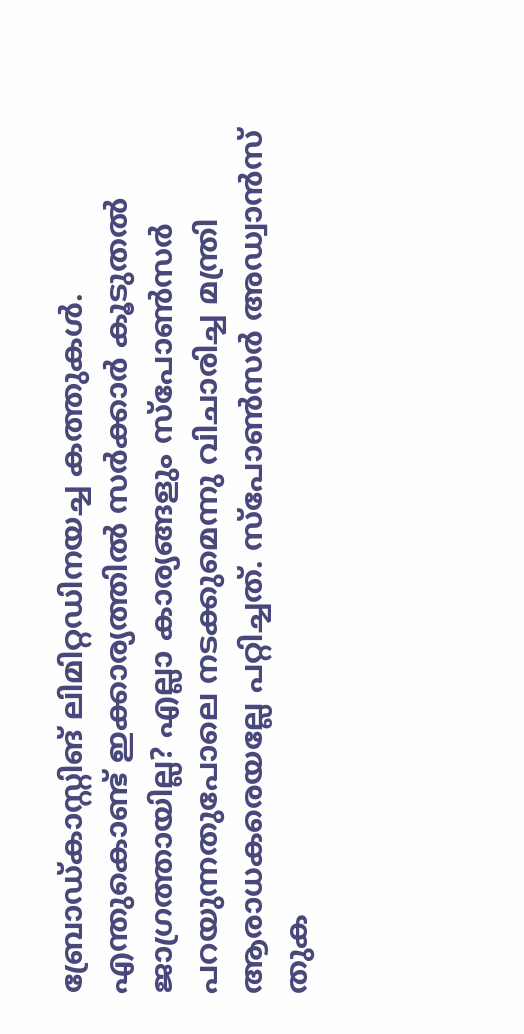ബ്രോഡ്കാസ്റ്റിങ് ലിമിറ്റഡിനയച്ച കത്തുകള്‍. എന്തുകൊണ്ട് ഇക്കാര്യത്തില്‍ സര്‍ക്കാര്‍ കൂടുതല്‍ ജാഗ്രത്തായില്ല? എല്ലാ കാര്യങ്ങളും സ്‌പോണ്‍സര്‍ പറയുന്നതുപോലെ നടക്കുമെന്നു വിചാരിച്ച മന്ത്രി ആരാധകരെയല്ലേ പറ്റിച്ചത്. സ്‌പോണ്‍സര്‍ അഡ്വാന്‍സ് തുക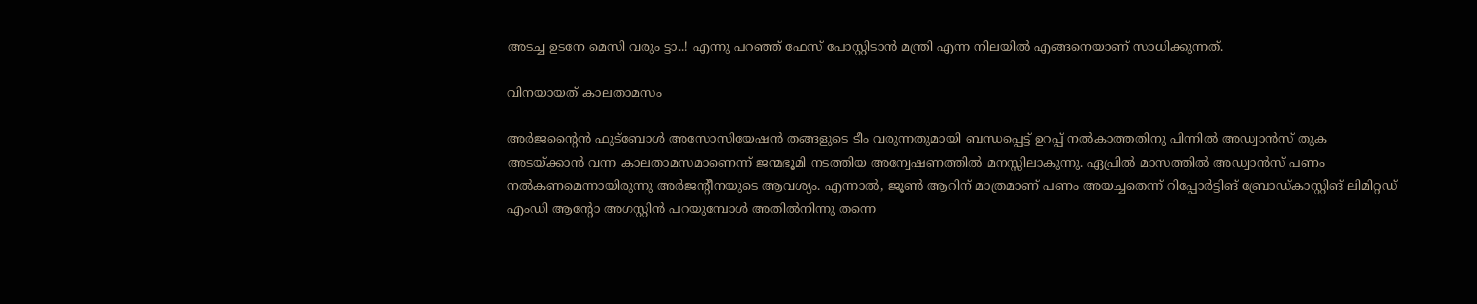അടച്ച ഉടനേ മെസി വരും ട്ടാ..! എന്നു പറഞ്ഞ് ഫേസ് പോസ്റ്റിടാന്‍ മന്ത്രി എന്ന നിലയില്‍ എങ്ങനെയാണ് സാധിക്കുന്നത്.

വിനയായത് കാലതാമസം

അര്‍ജന്റൈന്‍ ഫുട്‌ബോള്‍ അസോസിയേഷന്‍ തങ്ങളുടെ ടീം വരുന്നതുമായി ബന്ധപ്പെട്ട് ഉറപ്പ് നല്‍കാത്തതിനു പിന്നില്‍ അഡ്വാന്‍സ് തുക അടയ്‌ക്കാന്‍ വന്ന കാലതാമസമാണെന്ന് ജന്മഭൂമി നടത്തിയ അന്വേഷണത്തില്‍ മനസ്സിലാകുന്നു. ഏപ്രില്‍ മാസത്തില്‍ അഡ്വാന്‍സ് പണം നല്‍കണമെന്നായിരുന്നു അര്‍ജന്റീനയുടെ ആവശ്യം. എന്നാല്‍, ജൂണ്‍ ആറിന് മാത്രമാണ് പണം അയച്ചതെന്ന് റിപ്പോര്‍ട്ടിങ് ബ്രോഡ്കാസ്റ്റിങ് ലിമിറ്റഡ് എംഡി ആന്റോ അഗസ്റ്റിന്‍ പറയുമ്പോള്‍ അതില്‍നിന്നു തന്നെ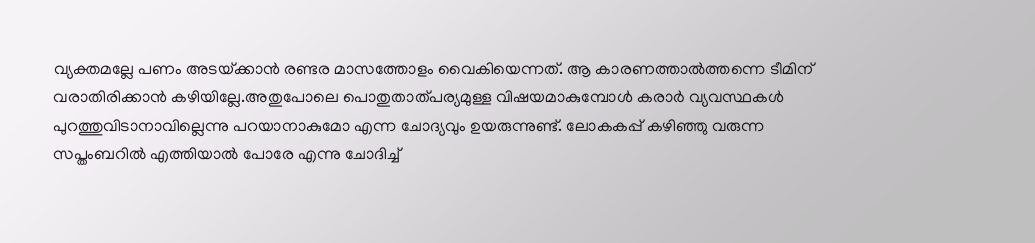വ്യക്തമല്ലേ പണം അടയ്‌ക്കാന്‍ രണ്ടര മാസത്തോളം വൈകിയെന്നത്. ആ കാരണത്താല്‍ത്തന്നെ ടീമിന് വരാതിരിക്കാന്‍ കഴിയില്ലേ.അതുപോലെ പൊതുതാത്പര്യമുള്ള വിഷയമാകുമ്പോള്‍ കരാര്‍ വ്യവസ്ഥകള്‍ പുറത്തുവിടാനാവില്ലെന്നു പറയാനാകുമോ എന്ന ചോദ്യവും ഉയരുന്നുണ്ട്. ലോകകപ്പ് കഴിഞ്ഞു വരുന്ന സപ്തംബറില്‍ എത്തിയാല്‍ പോരേ എന്നു ചോദിച്ച്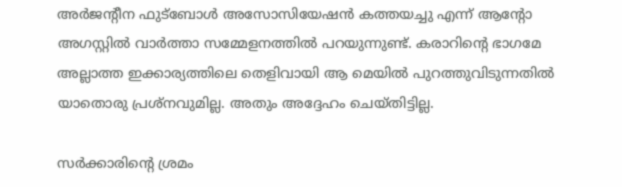അര്‍ജന്റീന ഫുട്‌ബോള്‍ അസോസിയേഷന്‍ കത്തയച്ചു എന്ന് ആന്റോ അഗസ്റ്റില്‍ വാര്‍ത്താ സമ്മേളനത്തില്‍ പറയുന്നുണ്ട്. കരാറിന്റെ ഭാഗമേ അല്ലാത്ത ഇക്കാര്യത്തിലെ തെളിവായി ആ മെയില്‍ പുറത്തുവിടുന്നതില്‍ യാതൊരു പ്രശ്‌നവുമില്ല. അതും അദ്ദേഹം ചെയ്തിട്ടില്ല.

സര്‍ക്കാരിന്റെ ശ്രമം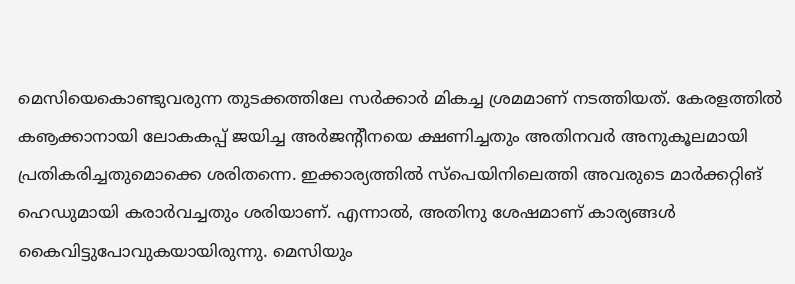മെസിയെകൊണ്ടുവരുന്ന തുടക്കത്തിലേ സര്‍ക്കാര്‍ മികച്ച ശ്രമമാണ് നടത്തിയത്. കേരളത്തില്‍ കൡക്കാനായി ലോകകപ്പ് ജയിച്ച അര്‍ജന്റീനയെ ക്ഷണിച്ചതും അതിനവര്‍ അനുകൂലമായി പ്രതികരിച്ചതുമൊക്കെ ശരിതന്നെ. ഇക്കാര്യത്തില്‍ സ്‌പെയിനിലെത്തി അവരുടെ മാര്‍ക്കറ്റിങ് ഹെഡുമായി കരാര്‍വച്ചതും ശരിയാണ്. എന്നാല്‍, അതിനു ശേഷമാണ് കാര്യങ്ങള്‍ കൈവിട്ടുപോവുകയായിരുന്നു. മെസിയും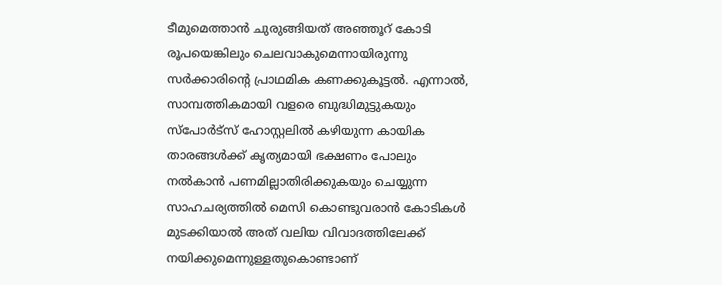ടീമുമെത്താന്‍ ചുരുങ്ങിയത് അഞ്ഞൂറ് കോടി രൂപയെങ്കിലും ചെലവാകുമെന്നായിരുന്നു സര്‍ക്കാരിന്റെ പ്രാഥമിക കണക്കുകൂട്ടല്‍. എന്നാല്‍, സാമ്പത്തികമായി വളരെ ബുദ്ധിമുട്ടുകയും സ്‌പോര്‍ട്‌സ് ഹോസ്റ്റലില്‍ കഴിയുന്ന കായിക താരങ്ങള്‍ക്ക് കൃത്യമായി ഭക്ഷണം പോലും നല്‍കാന്‍ പണമില്ലാതിരിക്കുകയും ചെയ്യുന്ന സാഹചര്യത്തില്‍ മെസി കൊണ്ടുവരാന്‍ കോടികള്‍ മുടക്കിയാല്‍ അത് വലിയ വിവാദത്തിലേക്ക് നയിക്കുമെന്നുള്ളതുകൊണ്ടാണ്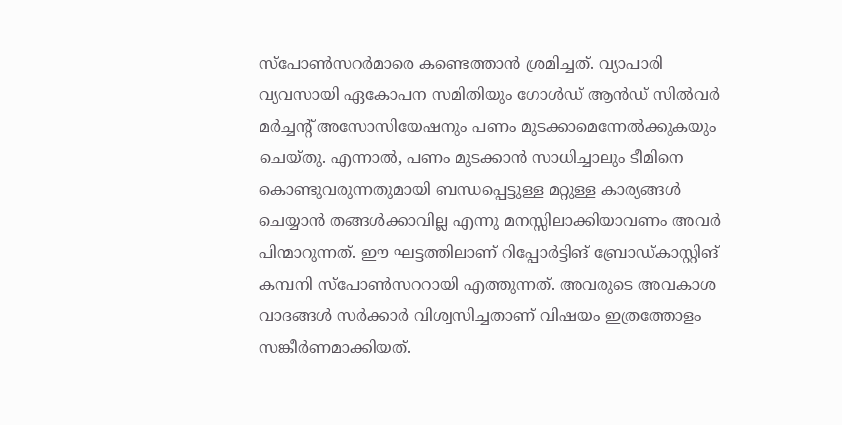സ്‌പോണ്‍സറര്‍മാരെ കണ്ടെത്താന്‍ ശ്രമിച്ചത്. വ്യാപാരി വ്യവസായി ഏകോപന സമിതിയും ഗോള്‍ഡ് ആന്‍ഡ് സില്‍വര്‍ മര്‍ച്ചന്റ് അസോസിയേഷനും പണം മുടക്കാമെന്നേല്‍ക്കുകയും ചെയ്തു. എന്നാല്‍, പണം മുടക്കാന്‍ സാധിച്ചാലും ടീമിനെ കൊണ്ടുവരുന്നതുമായി ബന്ധപ്പെട്ടുള്ള മറ്റുള്ള കാര്യങ്ങള്‍ ചെയ്യാന്‍ തങ്ങള്‍ക്കാവില്ല എന്നു മനസ്സിലാക്കിയാവണം അവര്‍ പിന്മാറുന്നത്. ഈ ഘട്ടത്തിലാണ് റിപ്പോര്‍ട്ടിങ് ബ്രോഡ്കാസ്റ്റിങ് കമ്പനി സ്‌പോണ്‍സററായി എത്തുന്നത്. അവരുടെ അവകാശ വാദങ്ങള്‍ സര്‍ക്കാര്‍ വിശ്വസിച്ചതാണ് വിഷയം ഇത്രത്തോളം സങ്കീര്‍ണമാക്കിയത്.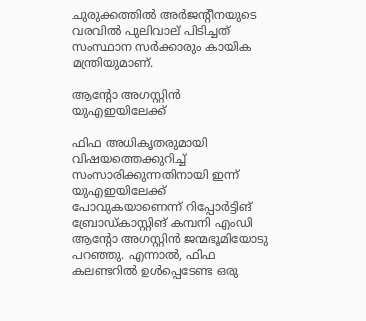ചുരുക്കത്തില്‍ അര്‍ജന്റീനയുടെ വരവില്‍ പുലിവാല് പിടിച്ചത് സംസ്ഥാന സര്‍ക്കാരും കായിക മന്ത്രിയുമാണ്.

ആന്റോ അഗസ്റ്റിന്‍ യുഎഇയിലേക്ക്

ഫിഫ അധികൃതരുമായി വിഷയത്തെക്കുറിച്ച് സംസാരിക്കുന്നതിനായി ഇന്ന് യുഎഇയിലേക്ക് പോവുകയാണെന്ന് റിപ്പോര്‍ട്ടിങ് ബ്രോഡ്കാസ്റ്റിങ് കമ്പനി എംഡി ആന്റോ അഗസ്റ്റിന്‍ ജന്മഭൂമിയോടു പറഞ്ഞു. എന്നാല്‍, ഫിഫ കലണ്ടറില്‍ ഉള്‍പ്പെടേണ്ട ഒരു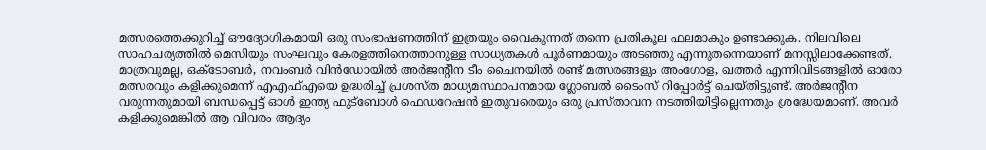മത്സരത്തെക്കുറിച്ച് ഔദ്യോഗികമായി ഒരു സംഭാഷണത്തിന് ഇത്രയും വൈകുന്നത് തന്നെ പ്രതികൂല ഫലമാകും ഉണ്ടാക്കുക. നിലവിലെ സാഹചര്യത്തില്‍ മെസിയും സംഘവും കേരളത്തിനെത്താനുള്ള സാധ്യതകള്‍ പൂര്‍ണമായും അടഞ്ഞു എന്നുതന്നെയാണ് മനസ്സിലാക്കേണ്ടത്. മാത്രവുമല്ല, ഒക്ടോബര്‍, നവംബര്‍ വിന്‍ഡോയില്‍ അര്‍ജന്റീന ടീം ചൈനയില്‍ രണ്ട് മത്സരങ്ങളും അംഗോള, ഖത്തര്‍ എന്നിവിടങ്ങളില്‍ ഓരോ മത്സരവും കളിക്കുമെന്ന് എഎഫ്എയെ ഉദ്ധരിച്ച് പ്രശസ്ത മാധ്യമസ്ഥാപനമായ ഗ്ലോബല്‍ ടൈംസ് റിപ്പോര്‍ട്ട് ചെയ്തിട്ടുണ്ട്. അര്‍ജന്റീന വരുന്നതുമായി ബന്ധപ്പെട്ട് ഓള്‍ ഇന്ത്യ ഫുട്‌ബോള്‍ ഫെഡറേഷന്‍ ഇതുവരെയും ഒരു പ്രസ്താവന നടത്തിയിട്ടില്ലെന്നതും ശ്രദ്ധേയമാണ്. അവര്‍ കളിക്കുമെങ്കില്‍ ആ വിവരം ആദ്യം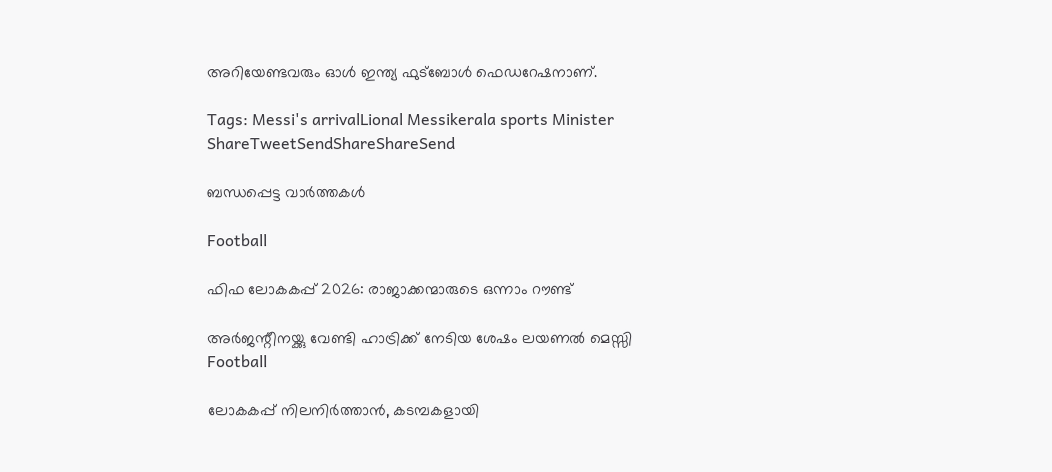അറിയേണ്ടവരും ഓള്‍ ഇന്ത്യ ഫുട്‌ബോള്‍ ഫെഡറേഷനാണ്.

Tags: Messi's arrivalLional Messikerala sports Minister
ShareTweetSendShareShareSend

ബന്ധപ്പെട്ട വാര്‍ത്തകള്‍

Football

ഫിഫ ലോകകപ്പ് 2026: രാജാക്കന്മാരുടെ ഒന്നാം റൗണ്ട്

അര്‍ജന്റീനയ്ക്കു വേണ്ടി ഹാട്രിക്ക് നേടിയ ശേഷം ലയണല്‍ മെസ്സി
Football

ലോകകപ്പ് നിലനിര്‍ത്താന്‍, കടമ്പകളായി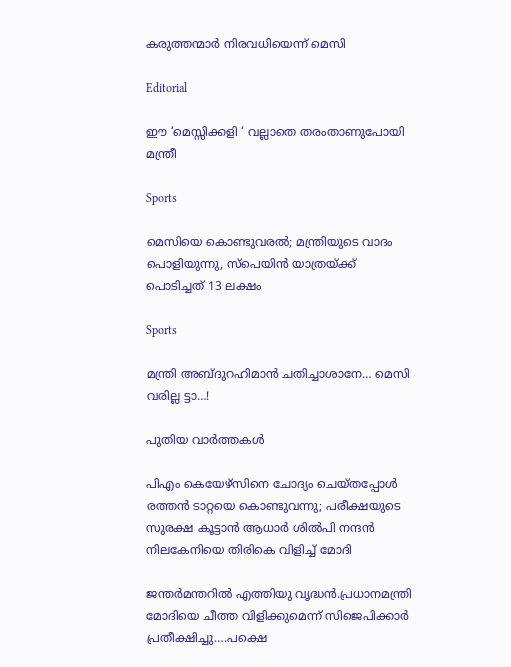കരുത്തന്മാര്‍ നിരവധിയെന്ന് മെസി

Editorial

ഈ ‘മെസ്സിക്കളി ‘ വല്ലാതെ തരംതാണുപോയി മന്ത്രീ

Sports

മെസിയെ കൊണ്ടുവരല്‍; മന്ത്രിയുടെ വാദം പൊളിയുന്നു, സ്‌പെയിന്‍ യാത്രയ്‌ക്ക് പൊടിച്ചത് 13 ലക്ഷം

Sports

മന്ത്രി അബ്ദുറഹിമാന്‍ ചതിച്ചാശാനേ… മെസി വരില്ല ട്ടാ…!

പുതിയ വാര്‍ത്തകള്‍

പിഎം കെയേഴ്സിനെ ചോദ്യം ചെയ്തപ്പോള്‍ രത്തന്‍ ടാറ്റയെ കൊണ്ടുവന്നു; പരീക്ഷയുടെ സുരക്ഷ കൂട്ടാന്‍ ആധാര്‍ ശില്‍പി നന്ദന്‍ നിലകേനിയെ തിരികെ വിളിച്ച് മോദി

ജന്തര്‍മന്തറില്‍ എത്തിയു വൃദ്ധന്‍.പ്രധാനമന്ത്രി മോദിയെ ചീത്ത വിളിക്കുമെന്ന് സിജെപിക്കാര്‍ പ്രതീക്ഷിച്ചു….പക്ഷെ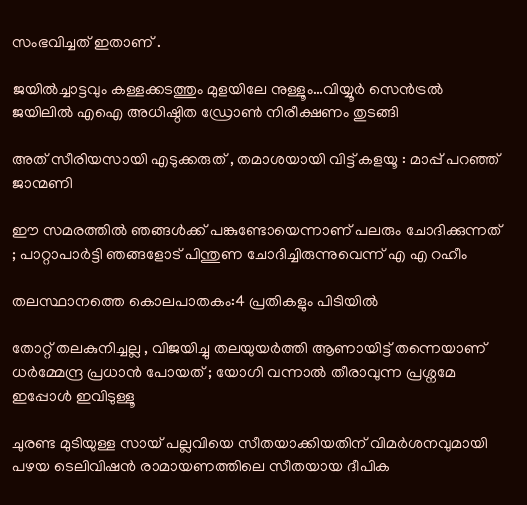സംഭവിച്ചത് ഇതാണ് .

ജയില്‍ച്ചാട്ടവും കള്ളക്കടത്തും മുളയിലേ നുള്ളൂം…വിയ്യൂര്‍ സെന്‍ട്രല്‍ ജയിലില്‍ എഐ അധിഷ്ഠിത ഡ്രോണ്‍ നിരീക്ഷണം തുടങ്ങി

അത് സീരിയസായി എടുക്കരുത് , തമാശയായി വിട്ട് കളയൂ : മാപ്പ് പറഞ്ഞ് ജാന്മണി

ഈ സമരത്തിൽ ഞങ്ങൾക്ക് പങ്കുണ്ടോയെന്നാണ് പലരും ചോദിക്കുന്നത് ; പാറ്റാപാർട്ടി ഞങ്ങളോട് പിന്തുണ ചോദിച്ചിരുന്നുവെന്ന് എ എ റഹീം

തലസ്ഥാനത്തെ കൊലപാതകം:4 പ്രതികളും പിടിയില്‍

തോറ്റ് തലകുനിച്ചല്ല , വിജയിച്ചു തലയുയർത്തി ആണായിട്ട് തന്നെയാണ് ധർമ്മേന്ദ്ര പ്രധാൻ പോയത് ; യോഗി വന്നാൽ തീരാവുന്ന പ്രശ്നമേ ഇപ്പോൾ ഇവിടുള്ളൂ

ചുരണ്ട മുടിയുള്ള സായ് പല്ലവിയെ സീതയാക്കിയതിന് വിമര്‍ശനവുമായി പഴയ ടെലിവിഷന്‍ രാമായണത്തിലെ സീതയായ ദീപിക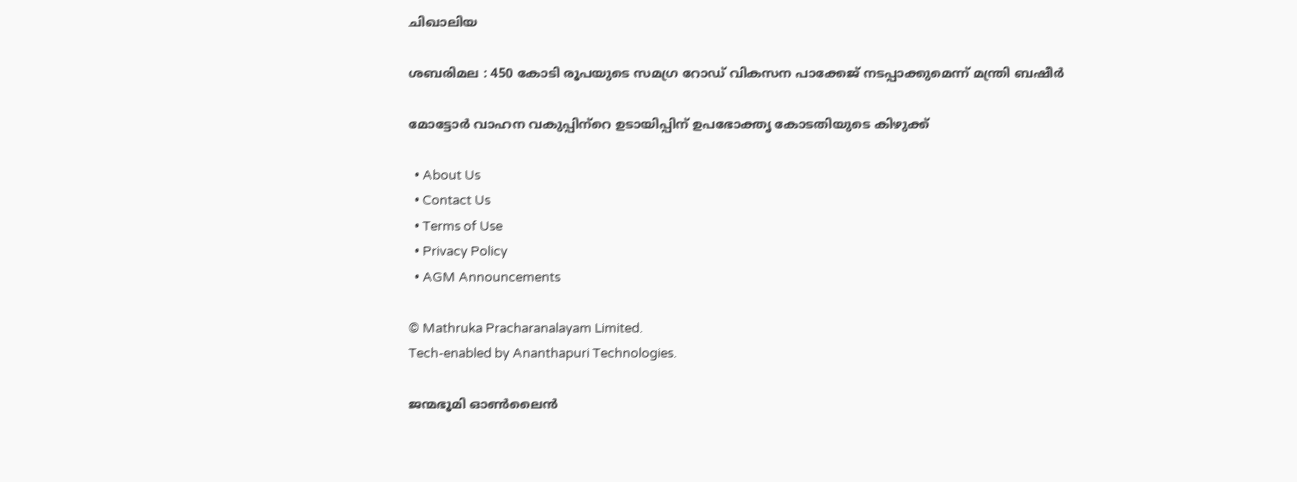ചിഖാലിയ

ശബരിമല : 450 കോടി രൂപയുടെ സമഗ്ര റോഡ് വികസന പാക്കേജ് നടപ്പാക്കുമെന്ന് മന്ത്രി ബഷീര്‍

മോട്ടോര്‍ വാഹന വകുപ്പിന്‌റെ ഉടായിപ്പിന് ഉപഭോക്തൃ കോടതിയുടെ കിഴുക്ക്

  • About Us
  • Contact Us
  • Terms of Use
  • Privacy Policy
  • AGM Announcements

© Mathruka Pracharanalayam Limited.
Tech-enabled by Ananthapuri Technologies.

ജന്മഭൂമി ഓണ്‍ലൈന്‍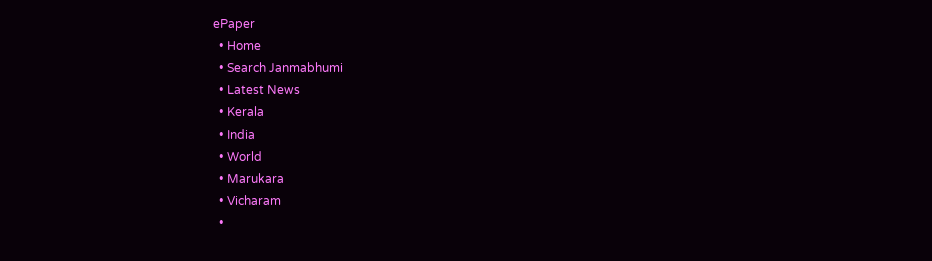ePaper
  • Home
  • Search Janmabhumi
  • Latest News
  • Kerala
  • India
  • World
  • Marukara
  • Vicharam
  •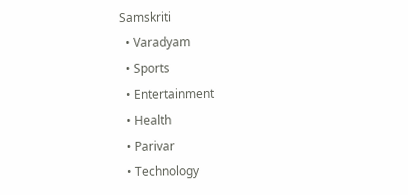Samskriti
  • Varadyam
  • Sports
  • Entertainment
  • Health
  • Parivar
  • Technology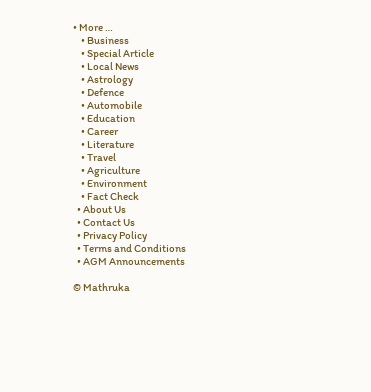• More …
    • Business
    • Special Article
    • Local News
    • Astrology
    • Defence
    • Automobile
    • Education
    • Career
    • Literature
    • Travel
    • Agriculture
    • Environment
    • Fact Check
  • About Us
  • Contact Us
  • Privacy Policy
  • Terms and Conditions
  • AGM Announcements

© Mathruka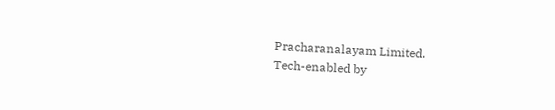Pracharanalayam Limited.
Tech-enabled by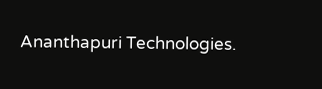Ananthapuri Technologies.